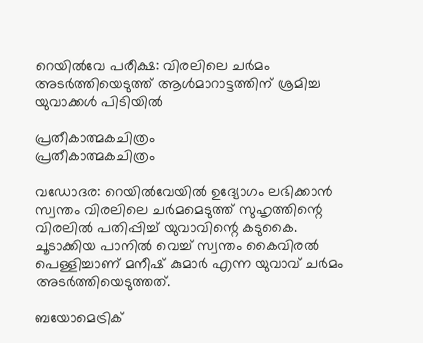റെയില്‍വേ പരീക്ഷ: വിരലിലെ ചര്‍മം അടര്‍ത്തിയെടുത്ത് ആള്‍മാറാട്ടത്തിന് ശ്രമിച്ച യുവാക്കള്‍ പിടിയില്‍

പ്രതീകാത്മകചിത്രം
പ്രതീകാത്മകചിത്രം

വഡോദര: റെയില്‍വേയില്‍ ഉദ്യോഗം ലഭിക്കാന്‍ സ്വന്തം വിരലിലെ ചര്‍മമെടുത്ത് സുഹൃത്തിന്റെ വിരലില്‍ പതിപ്പിച്ച് യുവാവിന്റെ കടുകൈ. ചൂടാക്കിയ പാനില്‍ വെച്ച് സ്വന്തം കൈവിരല്‍ പെള്ളിച്ചാണ് മനീഷ് കുമാര്‍ എന്ന യുവാവ് ചര്‍മം അടര്‍ത്തിയെടുത്തത്.

ബയോമെട്രിക്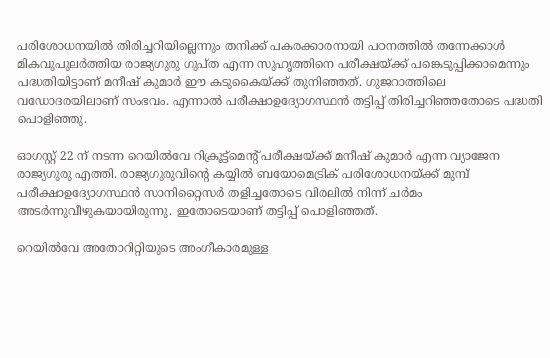പരിശോധനയില്‍ തിരിച്ചറിയില്ലെന്നും തനിക്ക് പകരക്കാരനായി പഠനത്തില്‍ തന്നേക്കാള്‍ മികവുപുലര്‍ത്തിയ രാജ്യഗുരു ഗുപ്ത എന്ന സുഹൃത്തിനെ പരീക്ഷയ്ക്ക് പങ്കെടുപ്പിക്കാമെന്നും പദ്ധതിയിട്ടാണ് മനീഷ് കുമാര്‍ ഈ കടുകൈയ്ക്ക് തുനിഞ്ഞത്. ഗുജറാത്തിലെ വഡോദരയിലാണ് സംഭവം. എന്നാല്‍ പരീക്ഷാഉദ്യോഗസ്ഥന്‍ തട്ടിപ്പ് തിരിച്ചറിഞ്ഞതോടെ പദ്ധതി പൊളിഞ്ഞു.

ഓഗസ്റ്റ് 22 ന് നടന്ന റെയില്‍വേ റിക്രൂട്ട്മെന്റ് പരീക്ഷയ്ക്ക് മനീഷ് കുമാര്‍ എന്ന വ്യാജേന രാജ്യഗുരു എത്തി. രാജ്യഗുരുവിന്റെ കയ്യില്‍ ബയോമെട്രിക് പരിശോധനയ്ക്ക് മുമ്പ് പരീക്ഷാഉദ്യോഗസ്ഥന്‍ സാനിറ്റൈസര്‍ തളിച്ചതോടെ വിരലില്‍ നിന്ന് ചര്‍മം അടര്‍ന്നുവീഴുകയായിരുന്നു. ഇതോടെയാണ് തട്ടിപ്പ് പൊളിഞ്ഞത്.

റെയില്‍വേ അതോറിറ്റിയുടെ അംഗീകാരമുള്ള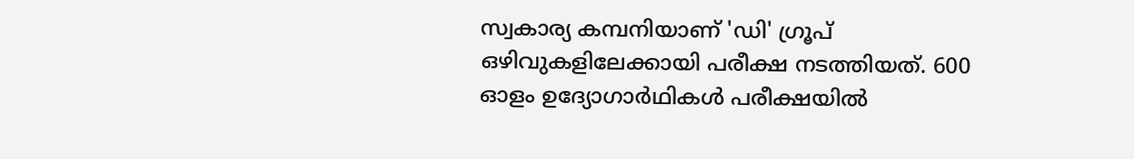സ്വകാര്യ കമ്പനിയാണ് 'ഡി' ഗ്രൂപ് ഒഴിവുകളിലേക്കായി പരീക്ഷ നടത്തിയത്. 600 ഓളം ഉദ്യോഗാര്‍ഥികള്‍ പരീക്ഷയില്‍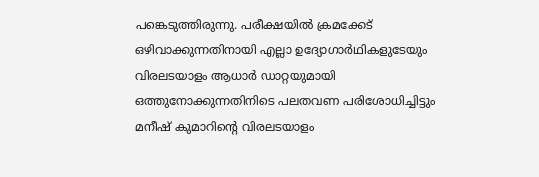പങ്കെടുത്തിരുന്നു. പരീക്ഷയില്‍ ക്രമക്കേട് ഒഴിവാക്കുന്നതിനായി എല്ലാ ഉദ്യോഗാര്‍ഥികളുടേയും വിരലടയാളം ആധാര്‍ ഡാറ്റയുമായി ഒത്തുനോക്കുന്നതിനിടെ പലതവണ പരിശോധിച്ചിട്ടും മനീഷ് കുമാറിന്റെ വിരലടയാളം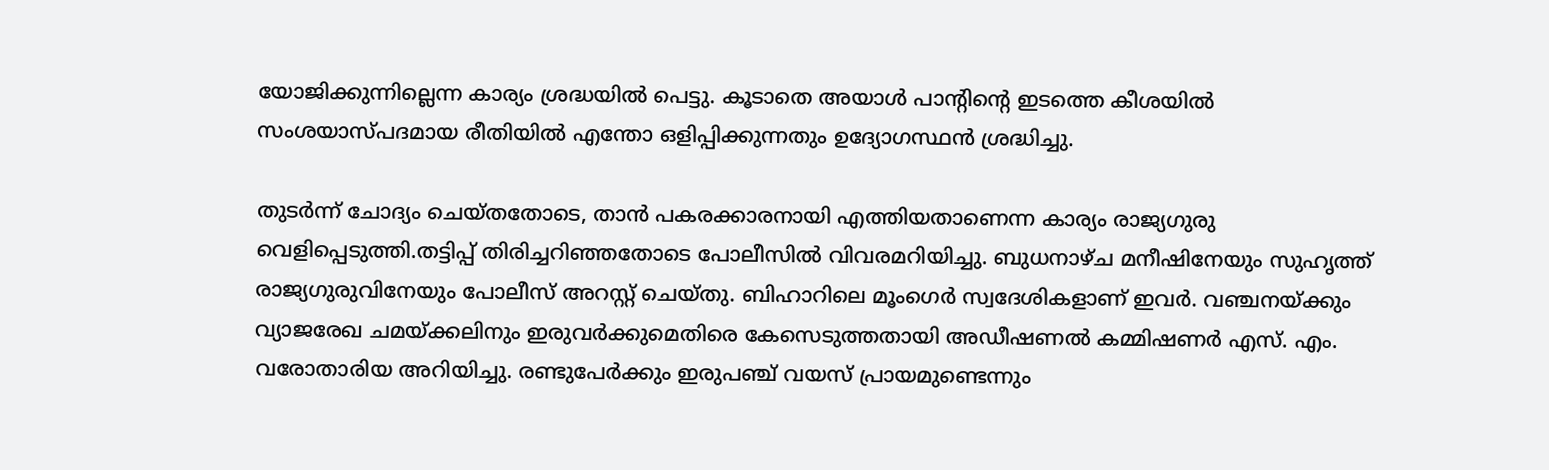യോജിക്കുന്നില്ലെന്ന കാര്യം ശ്രദ്ധയില്‍ പെട്ടു. കൂടാതെ അയാള്‍ പാന്റിന്റെ ഇടത്തെ കീശയില്‍ സംശയാസ്പദമായ രീതിയില്‍ എന്തോ ഒളിപ്പിക്കുന്നതും ഉദ്യോഗസ്ഥന്‍ ശ്രദ്ധിച്ചു.

തുടര്‍ന്ന് ചോദ്യം ചെയ്തതോടെ, താന്‍ പകരക്കാരനായി എത്തിയതാണെന്ന കാര്യം രാജ്യഗുരു വെളിപ്പെടുത്തി.തട്ടിപ്പ് തിരിച്ചറിഞ്ഞതോടെ പോലീസില്‍ വിവരമറിയിച്ചു. ബുധനാഴ്ച മനീഷിനേയും സുഹൃത്ത് രാജ്യഗുരുവിനേയും പോലീസ് അറസ്റ്റ് ചെയ്തു. ബിഹാറിലെ മൂംഗെര്‍ സ്വദേശികളാണ് ഇവര്‍. വഞ്ചനയ്ക്കും വ്യാജരേഖ ചമയ്ക്കലിനും ഇരുവര്‍ക്കുമെതിരെ കേസെടുത്തതായി അഡീഷണല്‍ കമ്മിഷണര്‍ എസ്. എം. വരോതാരിയ അറിയിച്ചു. രണ്ടുപേര്‍ക്കും ഇരുപഞ്ച് വയസ് പ്രായമുണ്ടെന്നും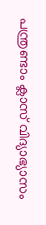പന്ത്രണ്ടാം ക്ലാസ് വിദ്യാഭ്യാസം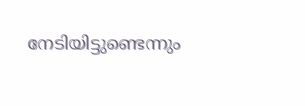നേടിയിട്ടുണ്ടെന്നും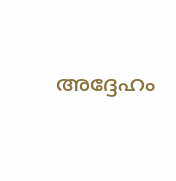അദ്ദേഹം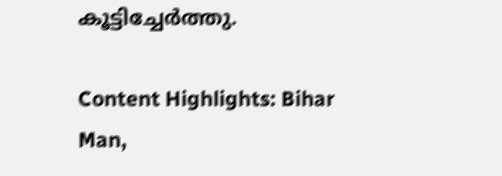കൂട്ടിച്ചേര്‍ത്തു.

Content Highlights: Bihar Man,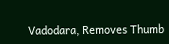Vadodara, Removes Thumb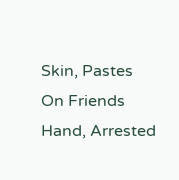Skin, Pastes On Friends Hand, Arrested